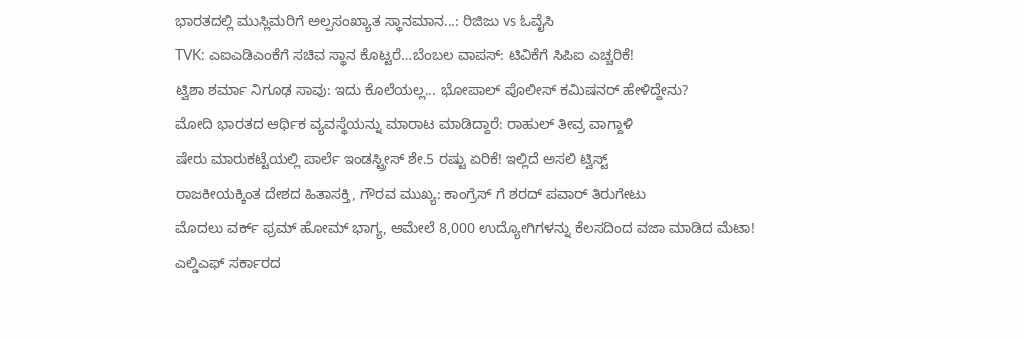ಭಾರತದಲ್ಲಿ ಮುಸ್ಲಿಮರಿಗೆ ಅಲ್ಪಸಂಖ್ಯಾತ ಸ್ಥಾನಮಾನ...: ರಿಜಿಜು vs ಓವೈಸಿ
TVK: ಎಐಎಡಿಎಂಕೆಗೆ ಸಚಿವ ಸ್ಥಾನ ಕೊಟ್ಟರೆ…ಬೆಂಬಲ ವಾಪಸ್: ಟಿವಿಕೆಗೆ ಸಿಪಿಐ ಎಚ್ಚರಿಕೆ!
ಟ್ವಿಶಾ ಶರ್ಮಾ ನಿಗೂಢ ಸಾವು: ಇದು ಕೊಲೆಯಲ್ಲ... ಭೋಪಾಲ್ ಪೊಲೀಸ್ ಕಮಿಷನರ್ ಹೇಳಿದ್ದೇನು?
ಮೋದಿ ಭಾರತದ ಆರ್ಥಿಕ ವ್ಯವಸ್ಥೆಯನ್ನು ಮಾರಾಟ ಮಾಡಿದ್ದಾರೆ: ರಾಹುಲ್ ತೀವ್ರ ವಾಗ್ದಾಳಿ
ಷೇರು ಮಾರುಕಟ್ಟೆಯಲ್ಲಿ ಪಾರ್ಲೆ ಇಂಡಸ್ಟ್ರೀಸ್ ಶೇ.5 ರಷ್ಟು ಏರಿಕೆ! ಇಲ್ಲಿದೆ ಅಸಲಿ ಟ್ವಿಸ್ಟ್
ರಾಜಕೀಯಕ್ಕಿಂತ ದೇಶದ ಹಿತಾಸಕ್ತಿ, ಗೌರವ ಮುಖ್ಯ: ಕಾಂಗ್ರೆಸ್ ಗೆ ಶರದ್ ಪವಾರ್ ತಿರುಗೇಟು
ಮೊದಲು ವರ್ಕ್ ಫ್ರಮ್ ಹೋಮ್ ಭಾಗ್ಯ, ಆಮೇಲೆ 8,000 ಉದ್ಯೋಗಿಗಳನ್ನು ಕೆಲಸದಿಂದ ವಜಾ ಮಾಡಿದ ಮೆಟಾ!
ಎಲ್ಡಿಎಫ್ ಸರ್ಕಾರದ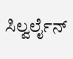ಸಿಲ್ವರ್ಲೈನ್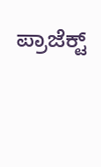ಪ್ರಾಜೆಕ್ಟ್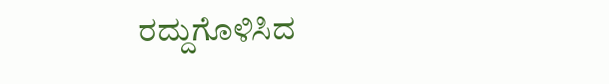ರದ್ದುಗೊಳಿಸಿದ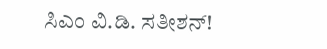ಸಿಎಂ ವಿ.ಡಿ. ಸತೀಶನ್!